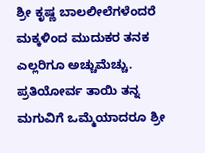ಶ್ರೀ ಕೃಷ್ಣ ಬಾಲಲೀಲೆಗಳೆಂದರೆ ಮಕ್ಕಳಿಂದ ಮುದುಕರ ತನಕ ಎಲ್ಲರಿಗೂ ಅಚ್ಚುಮೆಚ್ಚು. ಪ್ರತಿಯೋರ್ವ ತಾಯಿ ತನ್ನ ಮಗುವಿಗೆ ಒಮ್ಮೆಯಾದರೂ ಶ್ರೀ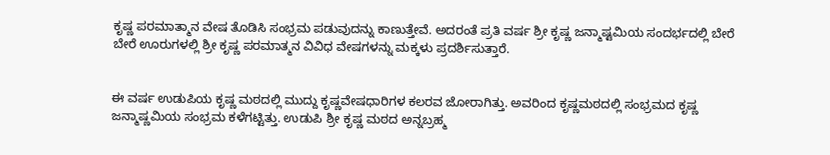ಕೃಷ್ಣ ಪರಮಾತ್ಮಾನ ವೇಷ ತೊಡಿಸಿ ಸಂಭ್ರಮ ಪಡುವುದನ್ನು ಕಾಣುತ್ತೇವೆ. ಅದರಂತೆ ಪ್ರತಿ ವರ್ಷ ಶ್ರೀ ಕೃಷ್ಣ ಜನ್ಮಾಷ್ಟಮಿಯ ಸಂದರ್ಭದಲ್ಲಿ ಬೇರೆ ಬೇರೆ ಊರುಗಳಲ್ಲಿ ಶ್ರೀ ಕೃಷ್ಣ ಪರಮಾತ್ಮನ ವಿವಿಧ ವೇಷಗಳನ್ನು ಮಕ್ಕಳು ಪ್ರದರ್ಶಿಸುತ್ತಾರೆ.


ಈ ವರ್ಷ ಉಡುಪಿಯ ಕೃಷ್ಣ ಮಠದಲ್ಲಿ ಮುದ್ದು ಕೃಷ್ಣವೇಷಧಾರಿಗಳ ಕಲರವ ಜೋರಾಗಿತ್ತು. ಅವರಿಂದ ಕೃಷ್ಣಮಠದಲ್ಲಿ ಸಂಭ್ರಮದ ಕೃಷ್ಣ ಜನ್ಮಾಷ್ಣಮಿಯ ಸಂಭ್ರಮ ಕಳೆಗಟ್ಟಿತ್ತು. ಉಡುಪಿ ಶ್ರೀ ಕೃಷ್ಣ ಮಠದ ಅನ್ನಬ್ರಹ್ಮ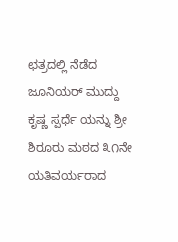ಛತ್ರದಲ್ಲಿ ನೆಡೆದ ಜೂನಿಯರ್ ಮುದ್ದು ಕೃಷ್ಣ ಸ್ಪರ್ಧೆ ಯನ್ನು ಶ್ರೀ ಶಿರೂರು ಮಠದ ೩೧ನೇ ಯತಿವರ್ಯರಾದ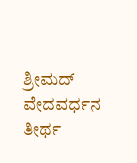ಶ್ರೀಮದ್ ವೇದವರ್ಧನ ತೀರ್ಥ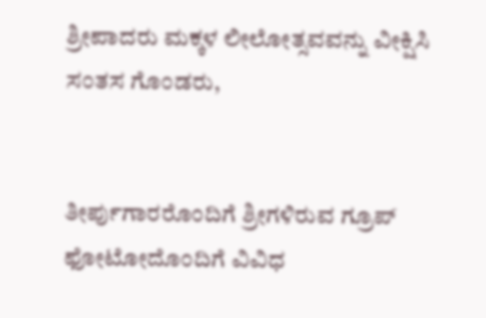ಶ್ರೀಪಾದರು ಮಕ್ಕಳ ಲೀಲೋತ್ಸವವನ್ನು ವೀಕ್ಷಿಸಿ ಸಂತಸ ಗೊಂಡರು,


ತೀರ್ಪುಗಾರರೊಂದಿಗೆ ಶ್ರೀಗಳಿರುವ ಗ್ರೂಪ್ ಫೋಟೋದೊಂದಿಗೆ ವಿವಿಧ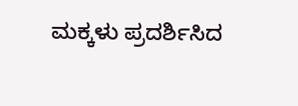ಮಕ್ಕಳು ಪ್ರದರ್ಶಿಸಿದ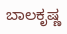ಬಾಲಕೃಷ್ಣ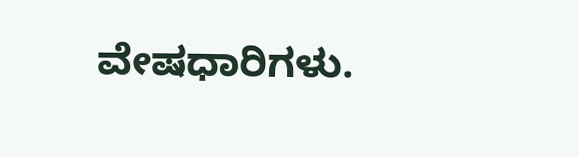ವೇಷಧಾರಿಗಳು.